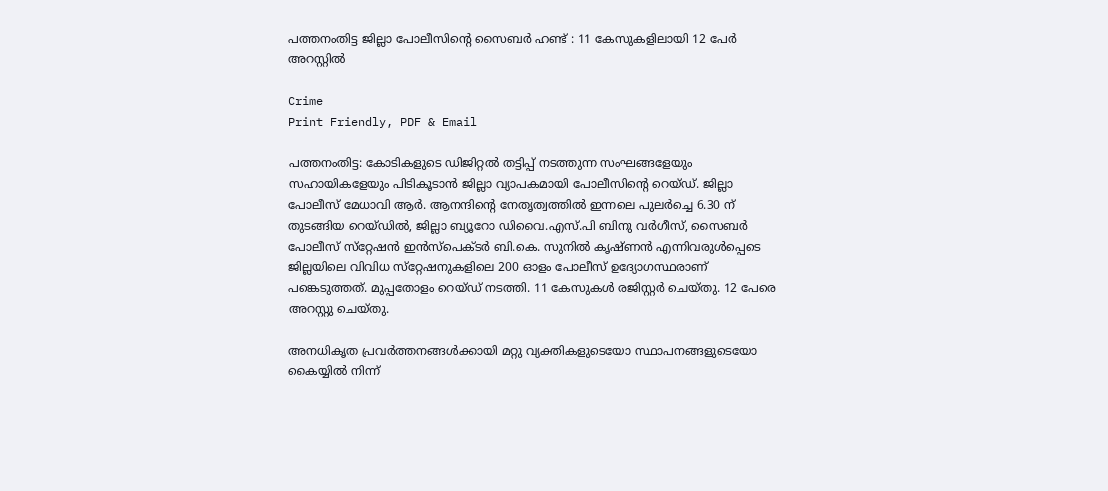പത്തനംതിട്ട ജില്ലാ പോലീസിന്റെ സൈബർ ഹണ്ട് : 11 കേസുകളിലായി 12 പേർ അറസ്റ്റിൽ

Crime
Print Friendly, PDF & Email

പത്തനംതിട്ട: കോടികളുടെ ഡിജിറ്റല്‍ തട്ടിപ്പ് നടത്തുന്ന സംഘങ്ങളേയും സഹായികളേയും പിടികൂടാന്‍ ജില്ലാ വ്യാപകമായി പോലീസിന്റെ റെയ്ഡ്. ജില്ലാ പോലീസ് മേധാവി ആര്‍. ആനന്ദിന്റെ നേതൃത്വത്തില്‍ ഇന്നലെ പുലര്‍ച്ചെ 6.30 ന് തുടങ്ങിയ റെയ്ഡില്‍, ജില്ലാ ബ്യൂറോ ഡിവൈ.എസ്.പി ബിനു വര്‍ഗീസ്, സൈബര്‍ പോലീസ് സ്‌റ്റേഷന്‍ ഇന്‍സ്‌പെക്ടര്‍ ബി.കെ. സുനില്‍ കൃഷ്ണന്‍ എന്നിവരുള്‍പ്പെടെ ജില്ലയിലെ വിവിധ സ്‌റ്റേഷനുകളിലെ 200 ഓളം പോലീസ് ഉദ്യോഗസ്ഥരാണ് പങ്കെടുത്തത്. മുപ്പതോളം റെയ്ഡ് നടത്തി. 11 കേസുകള്‍ രജിസ്റ്റര്‍ ചെയ്തു. 12 പേരെ അറസ്റ്റു ചെയ്തു.

അനധികൃത പ്രവര്‍ത്തനങ്ങള്‍ക്കായി മറ്റു വ്യക്തികളുടെയോ സ്ഥാപനങ്ങളുടെയോ കൈയ്യില്‍ നിന്ന്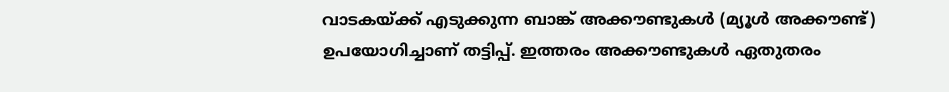വാടകയ്ക്ക് എടുക്കുന്ന ബാങ്ക് അക്കൗണ്ടുകള്‍ (മ്യൂള്‍ അക്കൗണ്ട്) ഉപയോഗിച്ചാണ് തട്ടിപ്പ്. ഇത്തരം അക്കൗണ്ടുകള്‍ ഏതുതരം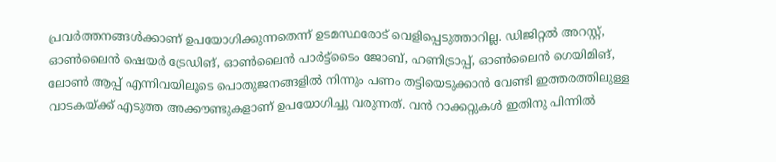പ്രവര്‍ത്തനങ്ങള്‍ക്കാണ് ഉപയോഗിക്കുന്നതെന്ന് ഉടമസ്ഥരോട് വെളിപ്പെടുത്താറില്ല. ഡിജിറ്റല്‍ അറസ്റ്റ്, ഓണ്‍ലൈന്‍ ഷെയര്‍ ട്രേഡിങ്, ഓണ്‍ലൈന്‍ പാര്‍ട്ട്‌ടൈം ജോബ്, ഹണിട്രാപ്പ്, ഓണ്‍ലൈന്‍ ഗെയിമിങ്, ലോണ്‍ ആപ്പ് എന്നിവയിലൂടെ പൊതുജനങ്ങളില്‍ നിന്നും പണം തട്ടിയെടുക്കാന്‍ വേണ്ടി ഇത്തരത്തിലുള്ള വാടകയ്ക്ക് എടുത്ത അക്കൗണ്ടുകളാണ് ഉപയോഗിച്ചു വരുന്നത്. വന്‍ റാക്കറ്റുകള്‍ ഇതിനു പിന്നില്‍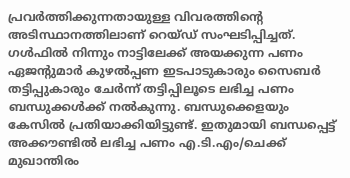പ്രവര്‍ത്തിക്കുന്നതായുള്ള വിവരത്തിന്റെ അടിസ്ഥാനത്തിലാണ് റെയ്ഡ് സംഘടിപ്പിച്ചത്. ഗള്‍ഫില്‍ നിന്നും നാട്ടിലേക്ക് അയക്കുന്ന പണം ഏജന്റുമാര്‍ കുഴല്‍പ്പണ ഇടപാടുകാരും സൈബര്‍ തട്ടിപ്പുകാരും ചേര്‍ന്ന് തട്ടിപ്പിലൂടെ ലഭിച്ച പണം ബന്ധുക്കള്‍ക്ക് നല്‍കുന്നു. ബന്ധുക്കെളയും കേസില്‍ പ്രതിയാക്കിയിട്ടുണ്ട്. ഇതുമായി ബന്ധപ്പെട്ട് അക്കൗണ്ടില്‍ ലഭിച്ച പണം എ.ടി.എം/ചെക്ക് മുഖാന്തിരം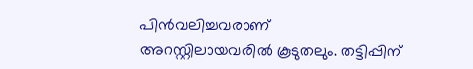പിന്‍വലിച്ചവരാണ് അറസ്റ്റിലായവരില്‍ കൂടുതലും. തട്ടിപ്പിന്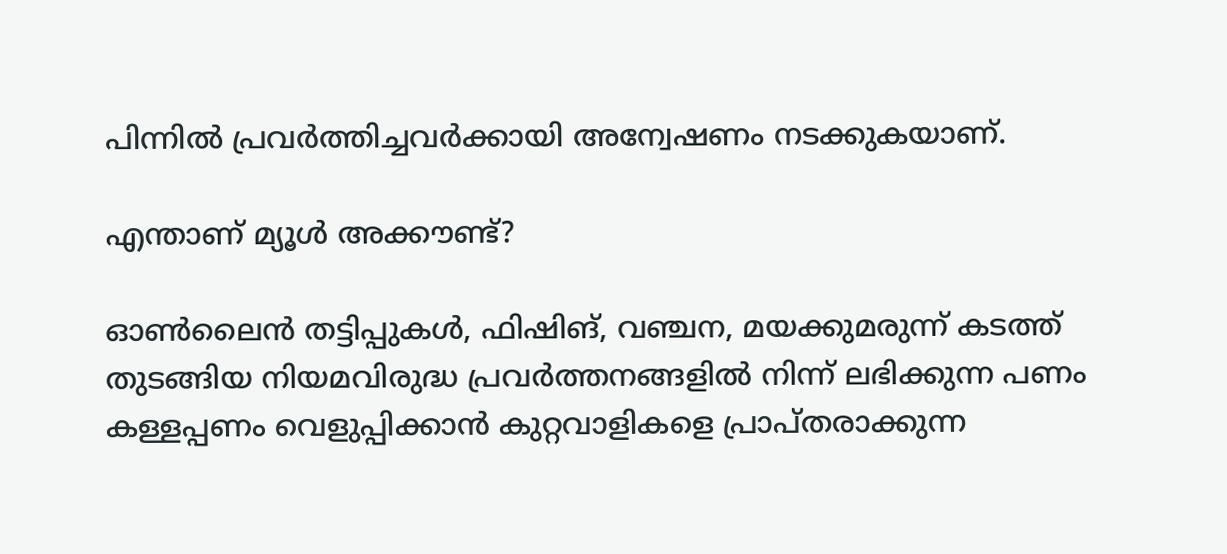പിന്നില്‍ പ്രവര്‍ത്തിച്ചവര്‍ക്കായി അന്വേഷണം നടക്കുകയാണ്.

എന്താണ് മ്യൂള്‍ അക്കൗണ്ട്?

ഓണ്‍ലൈന്‍ തട്ടിപ്പുകള്‍, ഫിഷിങ്, വഞ്ചന, മയക്കുമരുന്ന് കടത്ത് തുടങ്ങിയ നിയമവിരുദ്ധ പ്രവര്‍ത്തനങ്ങളില്‍ നിന്ന് ലഭിക്കുന്ന പണം കള്ളപ്പണം വെളുപ്പിക്കാന്‍ കുറ്റവാളികളെ പ്രാപ്തരാക്കുന്ന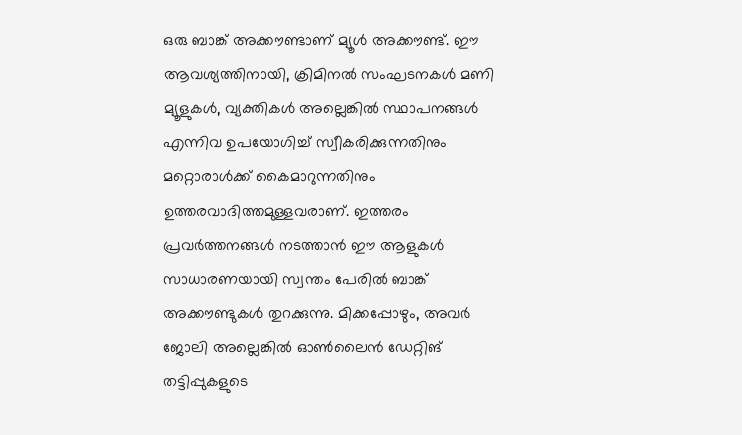ഒരു ബാങ്ക് അക്കൗണ്ടാണ് മ്യൂള്‍ അക്കൗണ്ട്. ഈ ആവശ്യത്തിനായി, ക്രിമിനല്‍ സംഘടനകള്‍ മണി മ്യൂളുകള്‍, വ്യക്തികള്‍ അല്ലെങ്കില്‍ സ്ഥാപനങ്ങള്‍ എന്നിവ ഉപയോഗിച്ച് സ്വീകരിക്കുന്നതിനും മറ്റൊരാള്‍ക്ക് കൈമാറുന്നതിനും ഉത്തരവാദിത്തമുള്ളവരാണ്. ഇത്തരം പ്രവര്‍ത്തനങ്ങള്‍ നടത്താന്‍ ഈ ആളുകള്‍ സാധാരണയായി സ്വന്തം പേരില്‍ ബാങ്ക് അക്കൗണ്ടുകള്‍ തുറക്കുന്നു. മിക്കപ്പോഴും, അവര്‍ ജോലി അല്ലെങ്കില്‍ ഓണ്‍ലൈന്‍ ഡേറ്റിങ് തട്ടിപ്പുകളുടെ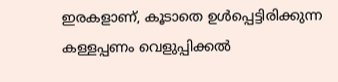ഇരകളാണ്, കൂടാതെ ഉള്‍പ്പെട്ടിരിക്കുന്ന കള്ളപ്പണം വെളുപ്പിക്കല്‍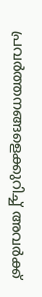പ്രവര്‍ത്തനങ്ങളെക്കുറിച്ച് അവര്‍ക്ക്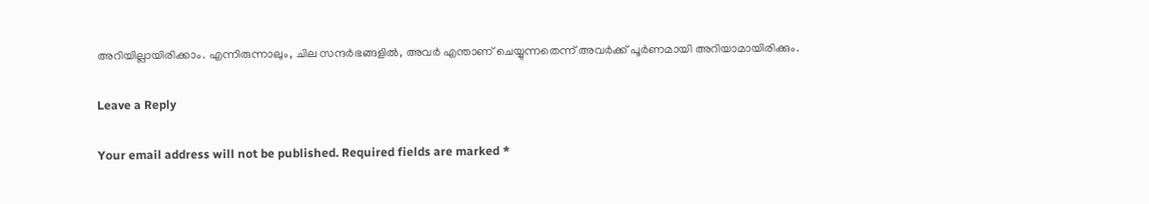അറിയില്ലായിരിക്കാം. എന്നിരുന്നാലും, ചില സന്ദര്‍ഭങ്ങളില്‍, അവര്‍ എന്താണ് ചെയ്യുന്നതെന്ന് അവര്‍ക്ക് പൂര്‍ണമായി അറിയാമായിരിക്കും.

Leave a Reply

Your email address will not be published. Required fields are marked *